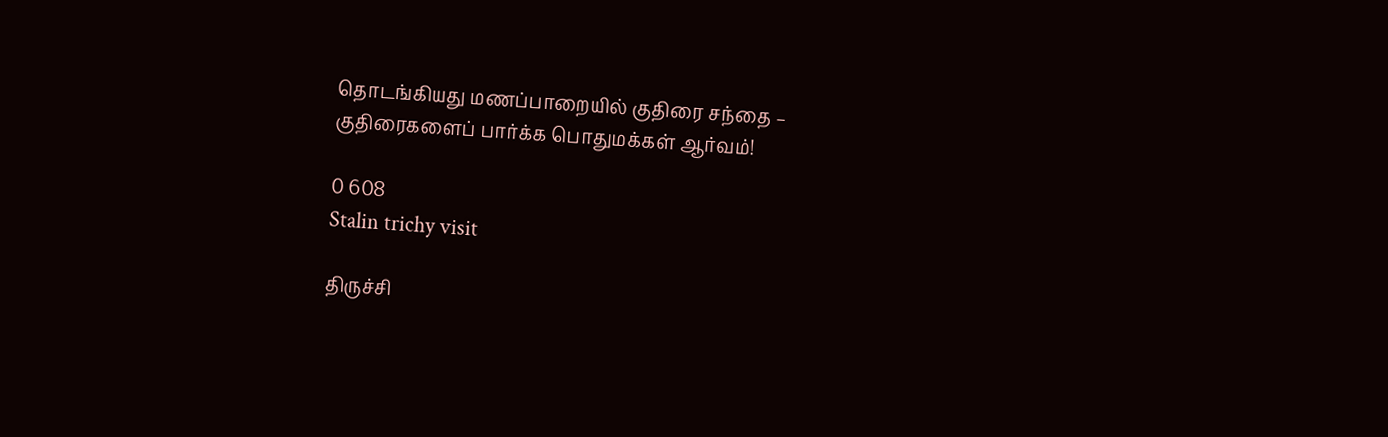தொடங்கியது மணப்பாறையில் குதிரை சந்தை – குதிரைகளைப் பார்க்க பொதுமக்கள் ஆர்வம்!

0 608
Stalin trichy visit

திருச்சி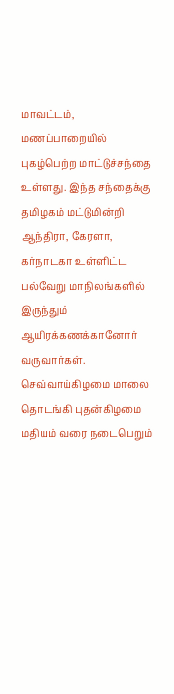மாவட்டம், மணப்பாறையில் புகழ்பெற்ற மாட்டுச்சந்தை உள்ளது. இந்த சந்தைக்கு தமிழகம் மட்டுமின்றி ஆந்திரா, கேரளா, கர்நாடகா உள்ளிட்ட பல்வேறு மாநிலங்களில் இருந்தும் ஆயிரக்கணக்கானோர் வருவார்கள். செவ்வாய்கிழமை மாலை தொடங்கி புதன்கிழமை மதியம் வரை நடைபெறும்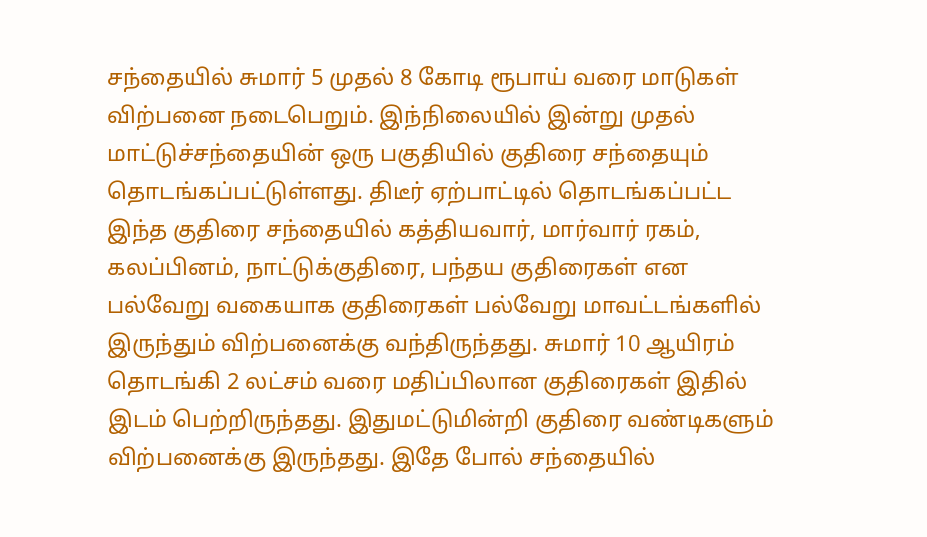சந்தையில் சுமார் 5 முதல் 8 கோடி ரூபாய் வரை மாடுகள் விற்பனை நடைபெறும். இந்நிலையில் இன்று முதல் மாட்டுச்சந்தையின் ஒரு பகுதியில் குதிரை சந்தையும் தொடங்கப்பட்டுள்ளது. திடீர் ஏற்பாட்டில் தொடங்கப்பட்ட இந்த குதிரை சந்தையில் கத்தியவார், மார்வார் ரகம், கலப்பினம், நாட்டுக்குதிரை, பந்தய குதிரைகள் என பல்வேறு வகையாக குதிரைகள் பல்வேறு மாவட்டங்களில் இருந்தும் விற்பனைக்கு வந்திருந்தது. சுமார் 10 ஆயிரம் தொடங்கி 2 லட்சம் வரை மதிப்பிலான குதிரைகள் இதில் இடம் பெற்றிருந்தது. இதுமட்டுமின்றி குதிரை வண்டிகளும் விற்பனைக்கு இருந்தது. இதே போல் சந்தையில்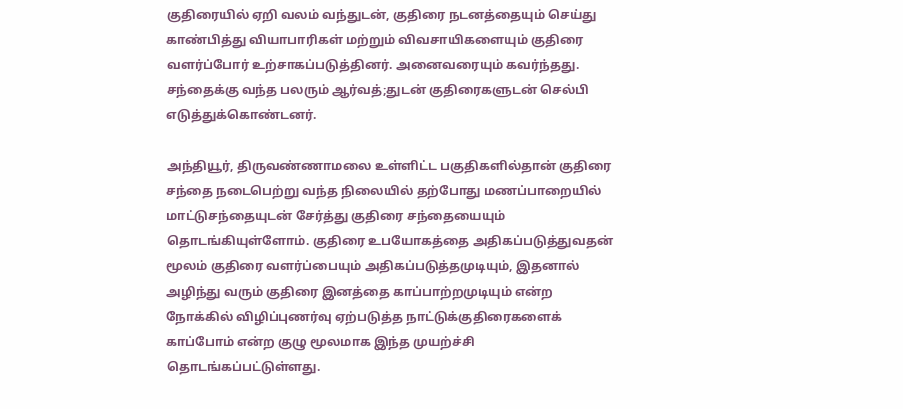குதிரையில் ஏறி வலம் வந்துடன், குதிரை நடனத்தையும் செய்து காண்பித்து வியாபாரிகள் மற்றும் விவசாயிகளையும் குதிரை வளர்ப்போர் உற்சாகப்படுத்தினர். அனைவரையும் கவர்ந்தது. சந்தைக்கு வந்த பலரும் ஆர்வத்;துடன் குதிரைகளுடன் செல்பி எடுத்துக்கொண்டனர்.

அந்தியூர், திருவண்ணாமலை உள்ளிட்ட பகுதிகளில்தான் குதிரை சந்தை நடைபெற்று வந்த நிலையில் தற்போது மணப்பாறையில் மாட்டுசந்தையுடன் சேர்த்து குதிரை சந்தையையும் தொடங்கியுள்ளோம். குதிரை உபயோகத்தை அதிகப்படுத்துவதன் மூலம் குதிரை வளர்ப்பையும் அதிகப்படுத்தமுடியும், இதனால் அழிந்து வரும் குதிரை இனத்தை காப்பாற்றமுடியும் என்ற நோக்கில் விழிப்புணர்வு ஏற்படுத்த நாட்டுக்குதிரைகளைக் காப்போம் என்ற குழு மூலமாக இந்த முயற்ச்சி தொடங்கப்பட்டுள்ளது.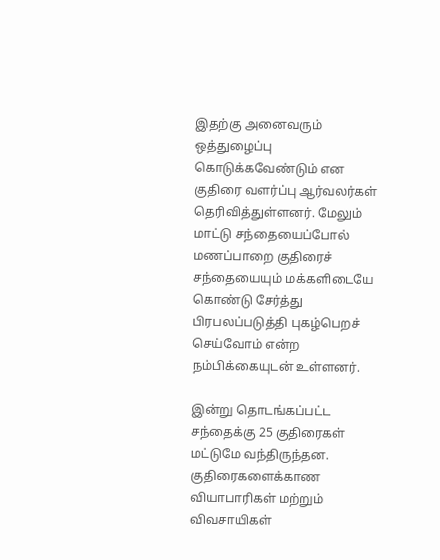இதற்கு அனைவரும் ஒத்துழைப்பு கொடுக்கவேண்டும் என குதிரை வளர்ப்பு ஆர்வலர்கள் தெரிவித்துள்ளனர். மேலும் மாட்டு சந்தையைப்போல் மணப்பாறை குதிரைச் சந்தையையும் மக்களிடையே கொண்டு சேர்த்து பிரபலப்படுத்தி புகழ்பெறச் செய்வோம் என்ற நம்பிக்கையுடன் உள்ளனர்.

இன்று தொடங்கப்பட்ட சந்தைக்கு 25 குதிரைகள் மட்டுமே வந்திருந்தன. குதிரைகளைக்காண வியாபாரிகள் மற்றும் விவசாயிகள்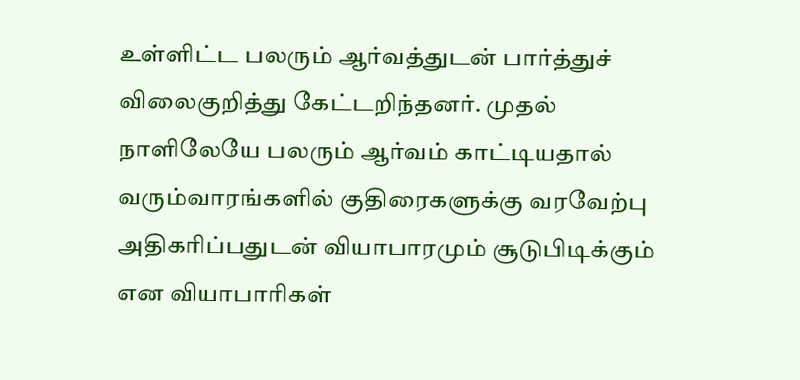உள்ளிட்ட பலரும் ஆர்வத்துடன் பார்த்துச் விலைகுறித்து கேட்டறிந்தனர். முதல் நாளிலேயே பலரும் ஆர்வம் காட்டியதால் வரும்வாரங்களில் குதிரைகளுக்கு வரவேற்பு அதிகரிப்பதுடன் வியாபாரமும் சூடுபிடிக்கும் என வியாபாரிகள்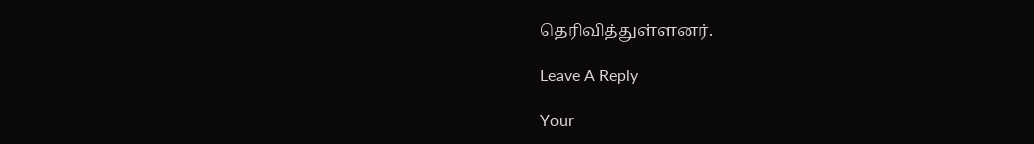தெரிவித்துள்ளனர்.

Leave A Reply

Your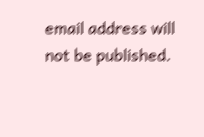email address will not be published.